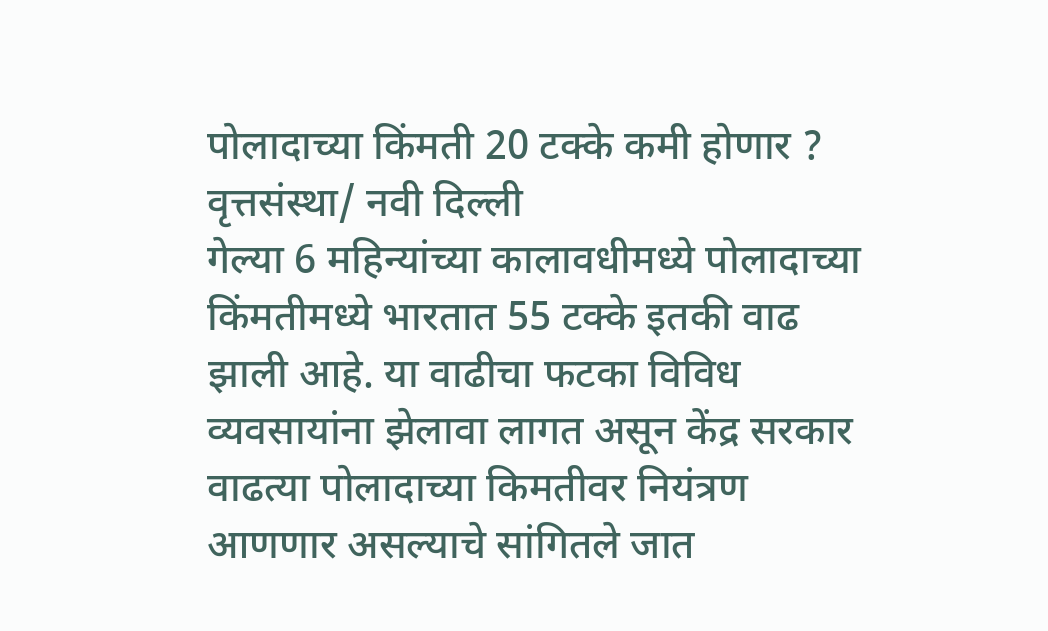पोलादाच्या किंमती 20 टक्के कमी होणार ?
वृत्तसंस्था/ नवी दिल्ली
गेल्या 6 महिन्यांच्या कालावधीमध्ये पोलादाच्या किंमतीमध्ये भारतात 55 टक्के इतकी वाढ झाली आहे. या वाढीचा फटका विविध व्यवसायांना झेलावा लागत असून केंद्र सरकार वाढत्या पोलादाच्या किमतीवर नियंत्रण आणणार असल्याचे सांगितले जात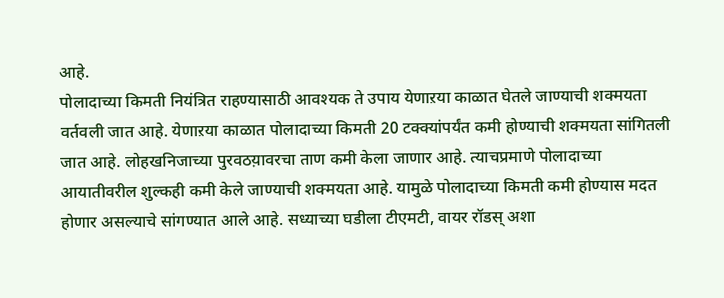आहे.
पोलादाच्या किमती नियंत्रित राहण्यासाठी आवश्यक ते उपाय येणाऱया काळात घेतले जाण्याची शक्मयता वर्तवली जात आहे. येणाऱया काळात पोलादाच्या किमती 20 टक्क्यांपर्यंत कमी होण्याची शक्मयता सांगितली जात आहे. लोहखनिजाच्या पुरवठय़ावरचा ताण कमी केला जाणार आहे. त्याचप्रमाणे पोलादाच्या आयातीवरील शुल्कही कमी केले जाण्याची शक्मयता आहे. यामुळे पोलादाच्या किमती कमी होण्यास मदत होणार असल्याचे सांगण्यात आले आहे. सध्याच्या घडीला टीएमटी, वायर रॉडस् अशा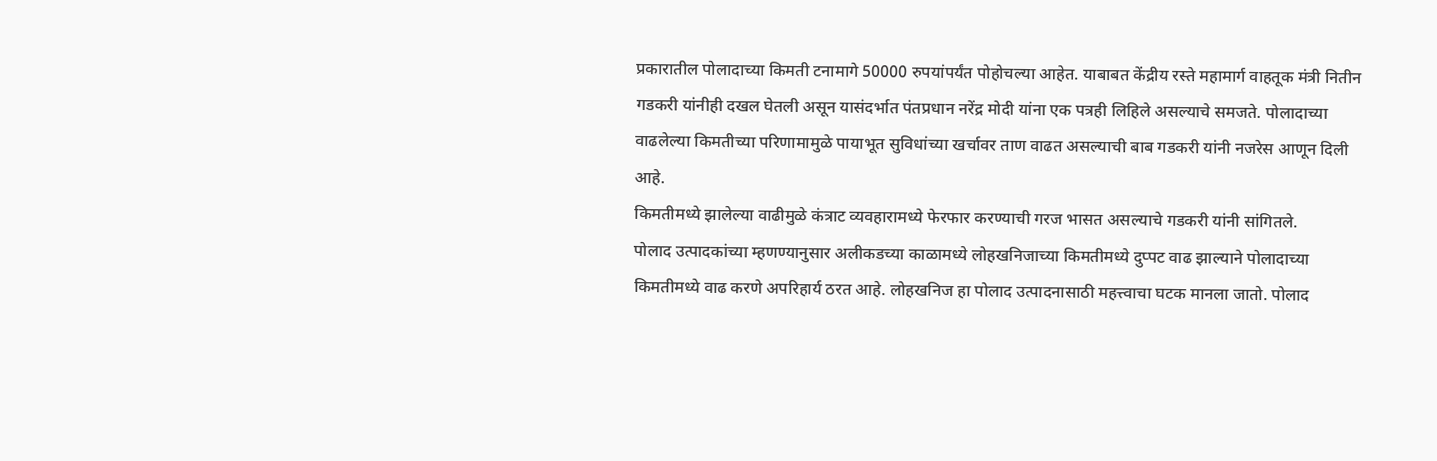प्रकारातील पोलादाच्या किमती टनामागे 50000 रुपयांपर्यंत पोहोचल्या आहेत. याबाबत केंद्रीय रस्ते महामार्ग वाहतूक मंत्री नितीन गडकरी यांनीही दखल घेतली असून यासंदर्भात पंतप्रधान नरेंद्र मोदी यांना एक पत्रही लिहिले असल्याचे समजते. पोलादाच्या वाढलेल्या किमतीच्या परिणामामुळे पायाभूत सुविधांच्या खर्चावर ताण वाढत असल्याची बाब गडकरी यांनी नजरेस आणून दिली आहे.
किमतीमध्ये झालेल्या वाढीमुळे कंत्राट व्यवहारामध्ये फेरफार करण्याची गरज भासत असल्याचे गडकरी यांनी सांगितले.
पोलाद उत्पादकांच्या म्हणण्यानुसार अलीकडच्या काळामध्ये लोहखनिजाच्या किमतीमध्ये दुप्पट वाढ झाल्याने पोलादाच्या किमतीमध्ये वाढ करणे अपरिहार्य ठरत आहे. लोहखनिज हा पोलाद उत्पादनासाठी महत्त्वाचा घटक मानला जातो. पोलाद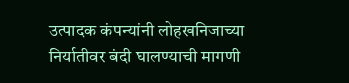उत्पादक कंपन्यांनी लोहखनिजाच्या निर्यातीवर बंदी घालण्याची मागणी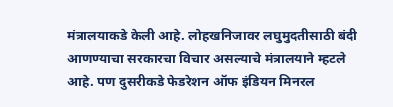मंत्रालयाकडे केली आहे. लोहखनिजावर लघुमुदतीसाठी बंदी आणण्याचा सरकारचा विचार असल्याचे मंत्रालयाने म्हटले आहे. पण दुसरीकडे फेडरेशन ऑफ इंडियन मिनरल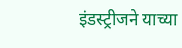इंडस्ट्रीजने याच्या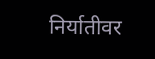निर्यातीवर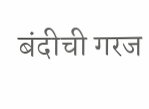बंदीची गरज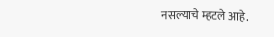नसल्याचे म्हटले आहे.